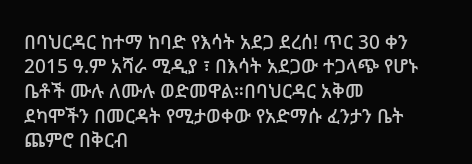በባህርዳር ከተማ ከባድ የእሳት አደጋ ደረሰ! ጥር 30 ቀን 2015 ዓ.ም አሻራ ሚዲያ ፣ በእሳት አደጋው ተጋላጭ የሆኑ ቤቶች ሙሉ ለሙሉ ወድመዋል።በባህርዳር አቅመ ደካሞችን በመርዳት የሚታወቀው የአድማሱ ፈንታን ቤት ጨምሮ በቅርብ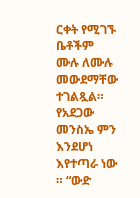ርቀት የሚገኙ ቤቶችም ሙሉ ለሙሉ መውደማቸው ተገልጿል። የአደጋው መንስኤ ምን እንደሆነ እየተጣራ ነው ። “ውድ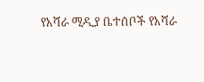የአሻራ ሚዲያ ቤተሰቦች የአሻራ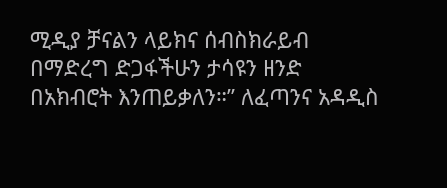ሚዲያ ቻናልን ላይክና ሰብስክራይብ በማድረግ ድጋፋችሁን ታሳዩን ዘንድ በአክብሮት እንጠይቃለን።” ለፈጣንና አዳዲስ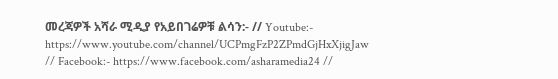መረጃዎች አሻራ ሚዲያ የአይበገሬዎቹ ልሳን:- // Youtube:- https://www.youtube.com/channel/UCPmgFzP2ZPmdGjHxXjigJaw // Facebook:- https://www.facebook.com/asharamedia24 //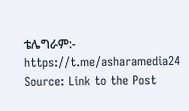ቴሌግራም:- https://t.me/asharamedia24
Source: Link to the Post